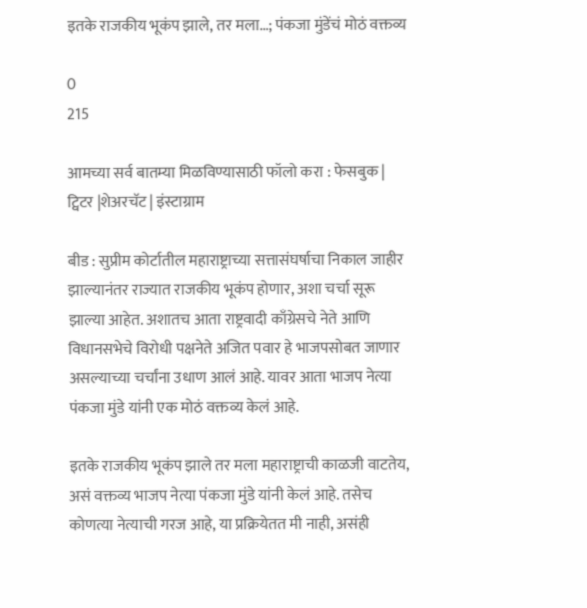इतके राजकीय भूकंप झाले, तर मला…; पंकजा मुंडेंचं मोठं वक्तव्य

0
215

आमच्या सर्व बातम्या मिळविण्यासाठी फॉलो करा : फेसबुक | ट्विटर |शेअरचॅट | इंस्टाग्राम

बीड : सुप्रीम कोर्टातील महाराष्ट्राच्या सत्तासंघर्षाचा निकाल जाहीर झाल्यानंतर राज्यात राजकीय भूकंप होणार, अशा चर्चा सूरू झाल्या आहेत. अशातच आता राष्ट्रवादी काँग्रेसचे नेते आणि विधानसभेचे विरोधी पक्षनेते अजित पवार हे भाजपसोबत जाणार असल्याच्या चर्चांना उधाण आलं आहे. यावर आता भाजप नेत्या पंकजा मुंडे यांनी एक मोठं वक्तव्य केलं आहे.

इतके राजकीय भूकंप झाले तर मला महाराष्ट्राची काळजी वाटतेय, असं वक्तव्य भाजप नेत्या पंकजा मुंडे यांनी केलं आहे. तसेच कोणत्या नेत्याची गरज आहे, या प्रक्रियेतत मी नाही, असंही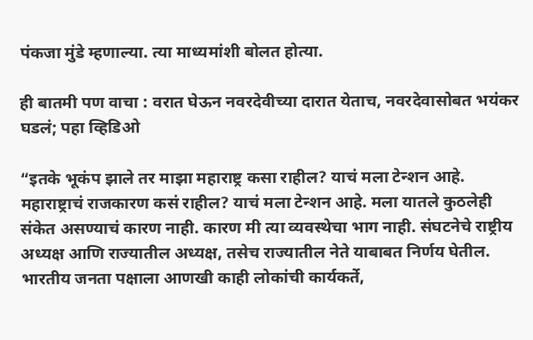पंकजा मुंडे म्हणाल्या. त्या माध्यमांशी बोलत होत्या.

ही बातमी पण वाचा : वरात घेऊन नवरदेवीच्या दारात येताच, नवरदेवासोबत भयंकर घडलं; पहा व्हिडिओ

“इतके भूकंप झाले तर माझा महाराष्ट्र कसा राहील? याचं मला टेन्शन आहे. महाराष्ट्राचं राजकारण कसं राहील? याचं मला टेन्शन आहे. मला यातले कुठलेही संकेत असण्याचं कारण नाही. कारण मी त्या व्यवस्थेचा भाग नाही. संघटनेचे राष्ट्रीय अध्यक्ष आणि राज्यातील अध्यक्ष, तसेच राज्यातील नेते याबाबत निर्णय घेतील. भारतीय जनता पक्षाला आणखी काही लोकांची कार्यकर्ते,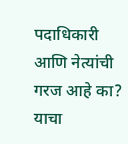पदाधिकारी आणि नेत्यांची गरज आहे का? याचा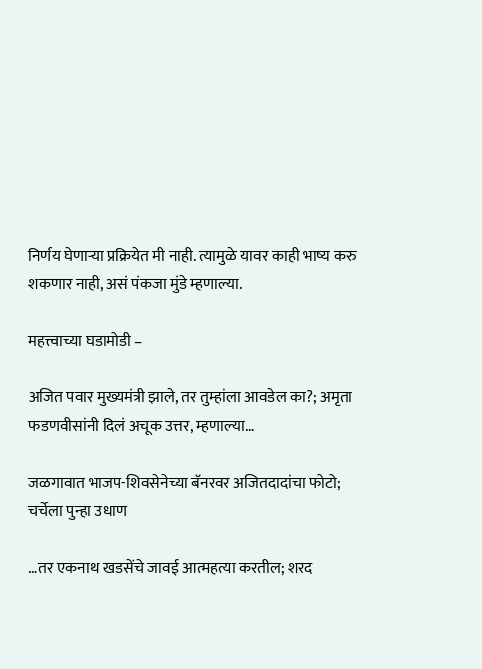निर्णय घेणाऱ्या प्रक्रियेत मी नाही. त्यामुळे यावर काही भाष्य करु शकणार नाही, असं पंकजा मुंडे म्हणाल्या.

महत्त्वाच्या घडामोडी –

अजित पवार मुख्यमंत्री झाले, तर तुम्हांला आवडेल का?; अमृता फडणवीसांनी दिलं अचूक उत्तर, म्हणाल्या…

जळगावात भाजप-शिवसेनेच्या बॅनरवर अजितदादांचा फोटो; चर्चेला पुन्हा उधाण

…तर एकनाथ खडसेंचे जावई आत्महत्या करतील; शरद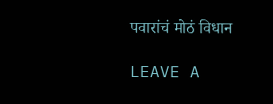पवारांचं मोठं विधान

LEAVE A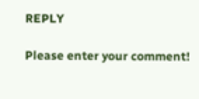REPLY

Please enter your comment!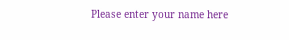Please enter your name here